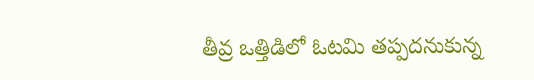తీవ్ర ఒత్తిడిలో ఓటమి తప్పదనుకున్న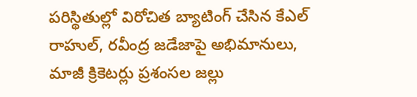పరిస్థితుల్లో విరోచిత బ్యాటింగ్ చేసిన కేఎల్ రాహుల్, రవీంద్ర జడేజాపై అభిమానులు, మాజీ క్రికెటర్లు ప్రశంసల జల్లు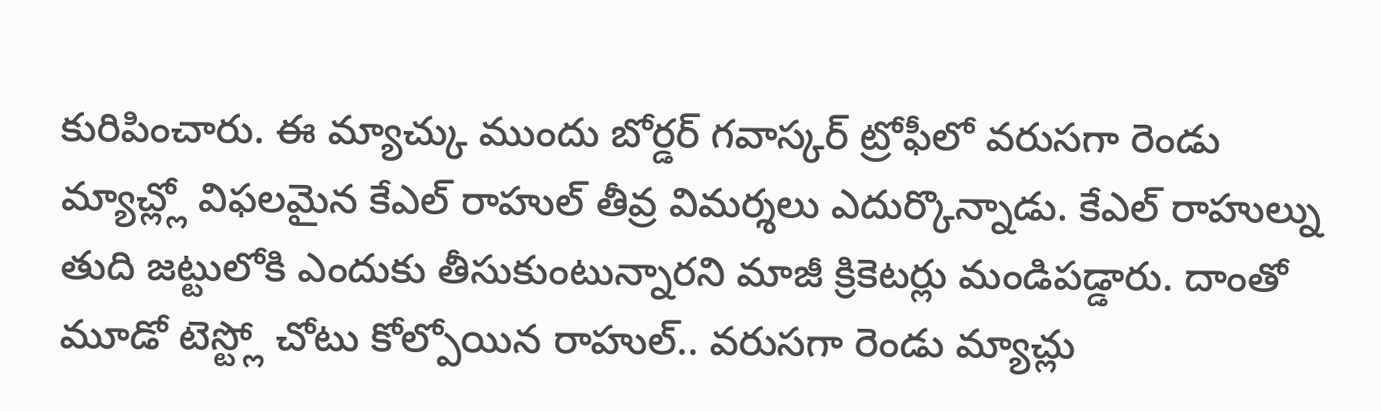కురిపించారు. ఈ మ్యాచ్కు ముందు బోర్డర్ గవాస్కర్ ట్రోఫీలో వరుసగా రెండు మ్యాచ్ల్లో విఫలమైన కేఎల్ రాహుల్ తీవ్ర విమర్శలు ఎదుర్కొన్నాడు. కేఎల్ రాహుల్ను తుది జట్టులోకి ఎందుకు తీసుకుంటున్నారని మాజీ క్రికెటర్లు మండిపడ్డారు. దాంతో మూడో టెస్ట్లో చోటు కోల్పోయిన రాహుల్.. వరుసగా రెండు మ్యాచ్లు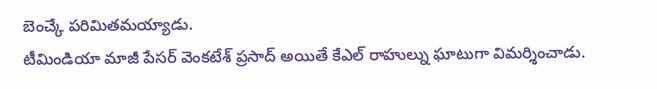బెంచ్కే పరిమితమయ్యాడు.
టీమిండియా మాజీ పేసర్ వెంకటేశ్ ప్రసాద్ అయితే కేఎల్ రాహుల్ను ఘాటుగా విమర్శించాడు.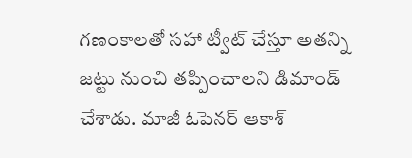గణంకాలతో సహా ట్వీట్ చేస్తూ అతన్ని జట్టు నుంచి తప్పించాలని డిమాండ్ చేశాడు. మాజీ ఓపెనర్ ఆకాశ్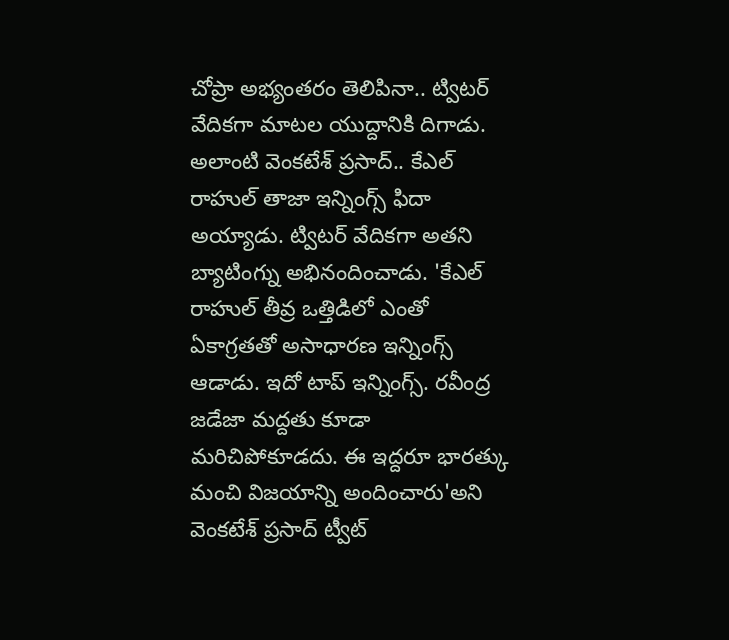చోప్రా అభ్యంతరం తెలిపినా.. ట్విటర్ వేదికగా మాటల యుద్దానికి దిగాడు. అలాంటి వెంకటేశ్ ప్రసాద్.. కేఎల్ రాహుల్ తాజా ఇన్నింగ్స్ ఫిదా అయ్యాడు. ట్విటర్ వేదికగా అతని బ్యాటింగ్ను అభినందించాడు. 'కేఎల్ రాహుల్ తీవ్ర ఒత్తిడిలో ఎంతో ఏకాగ్రతతో అసాధారణ ఇన్నింగ్స్ ఆడాడు. ఇదో టాప్ ఇన్నింగ్స్. రవీంద్ర జడేజా మద్దతు కూడా మరిచిపోకూడదు. ఈ ఇద్దరూ భారత్కు మంచి విజయాన్ని అందించారు'అని వెంకటేశ్ ప్రసాద్ ట్వీట్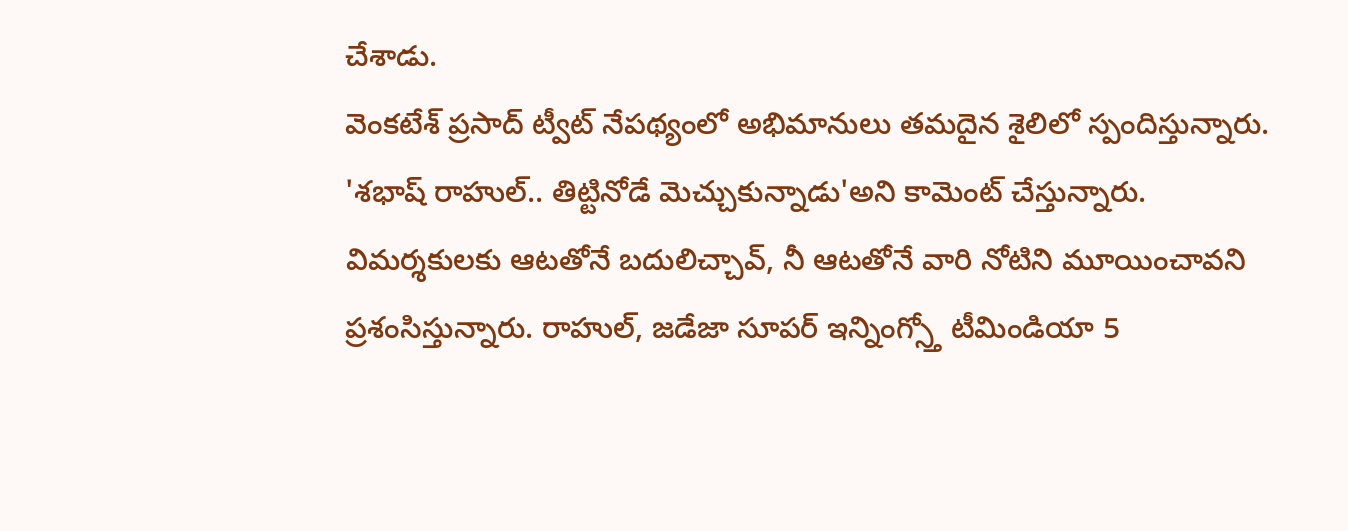చేశాడు.
వెంకటేశ్ ప్రసాద్ ట్వీట్ నేపథ్యంలో అభిమానులు తమదైన శైలిలో స్పందిస్తున్నారు. 'శభాష్ రాహుల్.. తిట్టినోడే మెచ్చుకున్నాడు'అని కామెంట్ చేస్తున్నారు. విమర్శకులకు ఆటతోనే బదులిచ్చావ్, నీ ఆటతోనే వారి నోటిని మూయించావని ప్రశంసిస్తున్నారు. రాహుల్, జడేజా సూపర్ ఇన్నింగ్స్తో టీమిండియా 5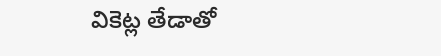వికెట్ల తేడాతో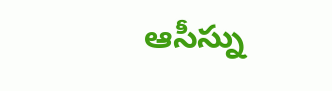ఆసీస్ను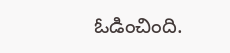ఓడించింది.